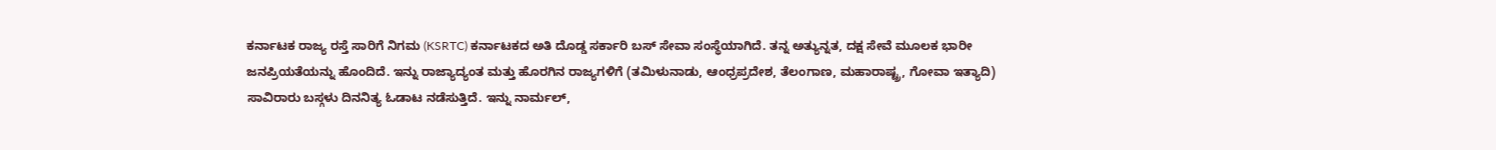ಕರ್ನಾಟಕ ರಾಜ್ಯ ರಸ್ತೆ ಸಾರಿಗೆ ನಿಗಮ (KSRTC) ಕರ್ನಾಟಕದ ಅತಿ ದೊಡ್ಡ ಸರ್ಕಾರಿ ಬಸ್ ಸೇವಾ ಸಂಸ್ಥೆಯಾಗಿದೆ. ತನ್ನ ಅತ್ಯುನ್ನತ, ದಕ್ಷ ಸೇವೆ ಮೂಲಕ ಭಾರೀ ಜನಪ್ರಿಯತೆಯನ್ನು ಹೊಂದಿದೆ. ಇನ್ನು ರಾಜ್ಯಾದ್ಯಂತ ಮತ್ತು ಹೊರಗಿನ ರಾಜ್ಯಗಳಿಗೆ (ತಮಿಳುನಾಡು, ಆಂಧ್ರಪ್ರದೇಶ, ತೆಲಂಗಾಣ, ಮಹಾರಾಷ್ಟ್ರ, ಗೋವಾ ಇತ್ಯಾದಿ) ಸಾವಿರಾರು ಬಸ್ಗಳು ದಿನನಿತ್ಯ ಓಡಾಟ ನಡೆಸುತ್ತಿದೆ. ಇನ್ನು ನಾರ್ಮಲ್,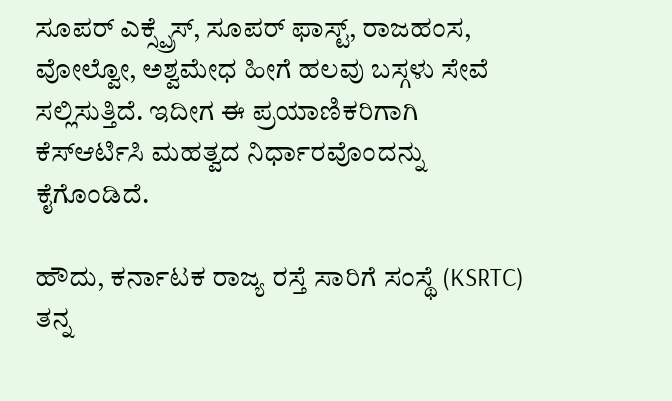ಸೂಪರ್ ಎಕ್ಸ್ಪ್ರೆಸ್, ಸೂಪರ್ ಫಾಸ್ಟ್, ರಾಜಹಂಸ, ವೋಲ್ವೋ, ಅಶ್ವಮೇಧ ಹೀಗೆ ಹಲವು ಬಸ್ಗಳು ಸೇವೆ ಸಲ್ಲಿಸುತ್ತಿದೆ. ಇದೀಗ ಈ ಪ್ರಯಾಣಿಕರಿಗಾಗಿ ಕೆಸ್ಆರ್ಟಿಸಿ ಮಹತ್ವದ ನಿರ್ಧಾರವೊಂದನ್ನು ಕೈಗೊಂಡಿದೆ.

ಹೌದು, ಕರ್ನಾಟಕ ರಾಜ್ಯ ರಸ್ತೆ ಸಾರಿಗೆ ಸಂಸ್ಥೆ (KSRTC) ತನ್ನ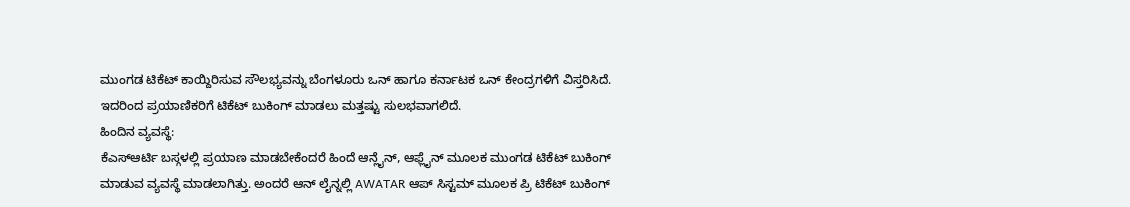ಮುಂಗಡ ಟಿಕೆಟ್ ಕಾಯ್ದಿರಿಸುವ ಸೌಲಭ್ಯವನ್ನು ಬೆಂಗಳೂರು ಒನ್ ಹಾಗೂ ಕರ್ನಾಟಕ ಒನ್ ಕೇಂದ್ರಗಳಿಗೆ ವಿಸ್ತರಿಸಿದೆ. ಇದರಿಂದ ಪ್ರಯಾಣಿಕರಿಗೆ ಟಿಕೆಟ್ ಬುಕಿಂಗ್ ಮಾಡಲು ಮತ್ತಷ್ಟು ಸುಲಭವಾಗಲಿದೆ.
ಹಿಂದಿನ ವ್ಯವಸ್ಥೆ:
ಕೆಎಸ್ಆರ್ಟಿ ಬಸ್ಗಳಲ್ಲಿ ಪ್ರಯಾಣ ಮಾಡಬೇಕೆಂದರೆ ಹಿಂದೆ ಆನ್ಲೈನ್, ಆಫ್ಲೈನ್ ಮೂಲಕ ಮುಂಗಡ ಟಿಕೆಟ್ ಬುಕಿಂಗ್ ಮಾಡುವ ವ್ಯವಸ್ಥೆ ಮಾಡಲಾಗಿತ್ತು. ಅಂದರೆ ಆನ್ ಲೈನ್ನಲ್ಲಿ AWATAR ಆಪ್ ಸಿಸ್ಟಮ್ ಮೂಲಕ ಪ್ರಿ ಟಿಕೆಟ್ ಬುಕಿಂಗ್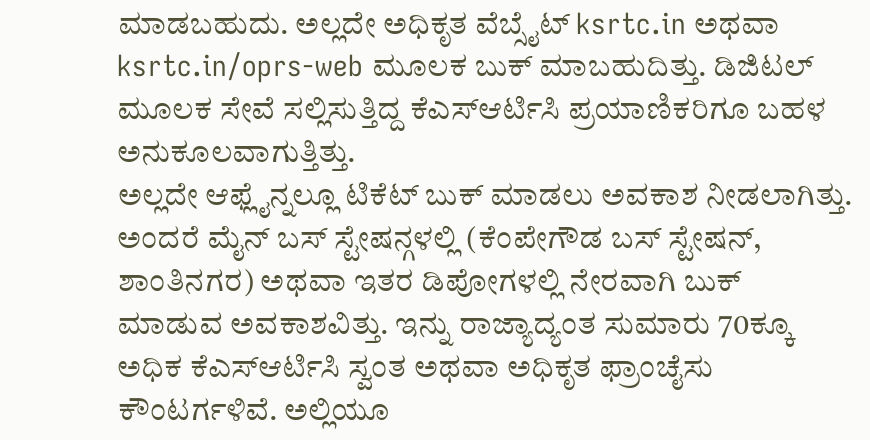ಮಾಡಬಹುದು. ಅಲ್ಲದೇ ಅಧಿಕೃತ ವೆಬ್ಸೈಟ್ ksrtc.in ಅಥವಾ ksrtc.in/oprs-web ಮೂಲಕ ಬುಕ್ ಮಾಬಹುದಿತ್ತು. ಡಿಜಿಟಲ್ ಮೂಲಕ ಸೇವೆ ಸಲ್ಲಿಸುತ್ತಿದ್ದ ಕೆಎಸ್ಆರ್ಟಿಸಿ ಪ್ರಯಾಣಿಕರಿಗೂ ಬಹಳ ಅನುಕೂಲವಾಗುತ್ತಿತ್ತು.
ಅಲ್ಲದೇ ಆಫ್ಲೈನ್ನಲ್ಲೂ ಟಿಕೆಟ್ ಬುಕ್ ಮಾಡಲು ಅವಕಾಶ ನೀಡಲಾಗಿತ್ತು. ಅಂದರೆ ಮೈನ್ ಬಸ್ ಸ್ಟೇಷನ್ಗಳಲ್ಲಿ (ಕೆಂಪೇಗೌಡ ಬಸ್ ಸ್ಟೇಷನ್, ಶಾಂತಿನಗರ) ಅಥವಾ ಇತರ ಡಿಪೋಗಳಲ್ಲಿ ನೇರವಾಗಿ ಬುಕ್ ಮಾಡುವ ಅವಕಾಶವಿತ್ತು. ಇನ್ನು ರಾಜ್ಯಾದ್ಯಂತ ಸುಮಾರು 70ಕ್ಕೂ ಅಧಿಕ ಕೆಎಸ್ಆರ್ಟಿಸಿ ಸ್ವಂತ ಅಥವಾ ಅಧಿಕೃತ ಫ್ರಾಂಚೈಸು ಕೌಂಟರ್ಗಳಿವೆ. ಅಲ್ಲಿಯೂ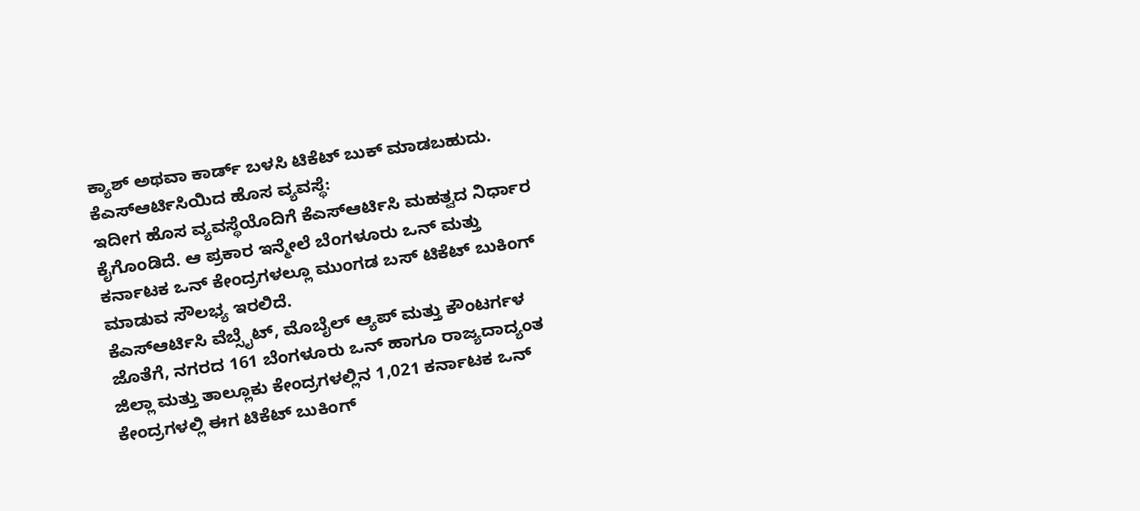ಕ್ಯಾಶ್ ಅಥವಾ ಕಾರ್ಡ್ ಬಳಸಿ ಟಿಕೆಟ್ ಬುಕ್ ಮಾಡಬಹುದು.
ಕೆಎಸ್ಆರ್ಟಿಸಿಯಿದ ಹೊಸ ವ್ಯವಸ್ಥೆ:
ಇದೀಗ ಹೊಸ ವ್ಯವಸ್ಥೆಯೊದಿಗೆ ಕೆಎಸ್ಆರ್ಟಿಸಿ ಮಹತ್ವದ ನಿರ್ಧಾರ ಕೈಗೊಂಡಿದೆ. ಆ ಪ್ರಕಾರ ಇನ್ಮೇಲೆ ಬೆಂಗಳೂರು ಒನ್ ಮತ್ತು ಕರ್ನಾಟಕ ಒನ್ ಕೇಂದ್ರಗಳಲ್ಲೂ ಮುಂಗಡ ಬಸ್ ಟಿಕೆಟ್ ಬುಕಿಂಗ್ ಮಾಡುವ ಸೌಲಭ್ಯ ಇರಲಿದೆ.
ಕೆಎಸ್ಆರ್ಟಿಸಿ ವೆಬ್ಸೈಟ್, ಮೊಬೈಲ್ ಆ್ಯಪ್ ಮತ್ತು ಕೌಂಟರ್ಗಳ ಜೊತೆಗೆ, ನಗರದ 161 ಬೆಂಗಳೂರು ಒನ್ ಹಾಗೂ ರಾಜ್ಯದಾದ್ಯಂತ ಜಿಲ್ಲಾ ಮತ್ತು ತಾಲ್ಲೂಕು ಕೇಂದ್ರಗಳಲ್ಲಿನ 1,021 ಕರ್ನಾಟಕ ಒನ್ ಕೇಂದ್ರಗಳಲ್ಲಿ ಈಗ ಟಿಕೆಟ್ ಬುಕಿಂಗ್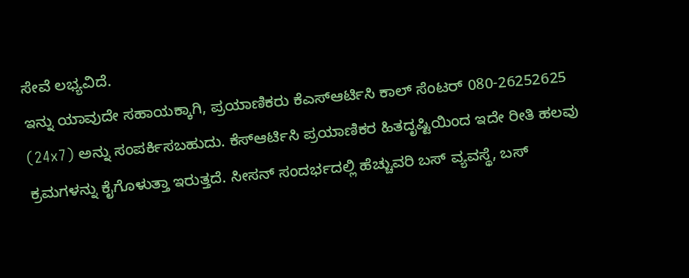ಸೇವೆ ಲಭ್ಯವಿದೆ.
ಇನ್ನು ಯಾವುದೇ ಸಹಾಯಕ್ಕಾಗಿ, ಪ್ರಯಾಣಿಕರು ಕೆಎಸ್ಆರ್ಟಿಸಿ ಕಾಲ್ ಸೆಂಟರ್ 080-26252625 (24x7) ಅನ್ನು ಸಂಪರ್ಕಿಸಬಹುದು. ಕೆಸ್ಆರ್ಟಿಸಿ ಪ್ರಯಾಣಿಕರ ಹಿತದೃಷ್ಟಿಯಿಂದ ಇದೇ ರೀತಿ ಹಲವು ಕ್ರಮಗಳನ್ನು ಕೈಗೊಳುತ್ತಾ ಇರುತ್ತದೆ. ಸೀಸನ್ ಸಂದರ್ಭದಲ್ಲಿ ಹೆಚ್ಚುವರಿ ಬಸ್ ವ್ಯವಸ್ಥೆ, ಬಸ್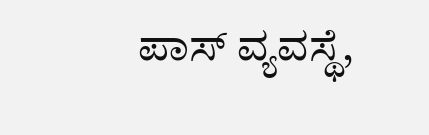ಪಾಸ್ ವ್ಯವಸ್ಥೆ,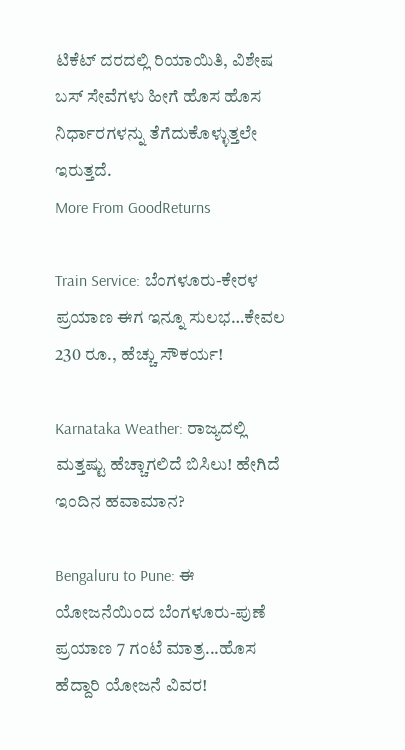ಟಿಕೆಟ್ ದರದಲ್ಲಿ ರಿಯಾಯಿತಿ, ವಿಶೇಷ ಬಸ್ ಸೇವೆಗಳು ಹೀಗೆ ಹೊಸ ಹೊಸ ನಿರ್ಧಾರಗಳನ್ನು ತೆಗೆದುಕೊಳ್ಳುತ್ತಲೇ ಇರುತ್ತದೆ.
More From GoodReturns

Train Service: ಬೆಂಗಳೂರು-ಕೇರಳ ಪ್ರಯಾಣ ಈಗ ಇನ್ನೂ ಸುಲಭ…ಕೇವಲ 230 ರೂ., ಹೆಚ್ಚು ಸೌಕರ್ಯ!

Karnataka Weather: ರಾಜ್ಯದಲ್ಲಿ ಮತ್ತಷ್ಟು ಹೆಚ್ಚಾಗಲಿದೆ ಬಿಸಿಲು! ಹೇಗಿದೆ ಇಂದಿನ ಹವಾಮಾನ?

Bengaluru to Pune: ಈ ಯೋಜನೆಯಿಂದ ಬೆಂಗಳೂರು-ಪುಣೆ ಪ್ರಯಾಣ 7 ಗಂಟೆ ಮಾತ್ರ...ಹೊಸ ಹೆದ್ದಾರಿ ಯೋಜನೆ ವಿವರ!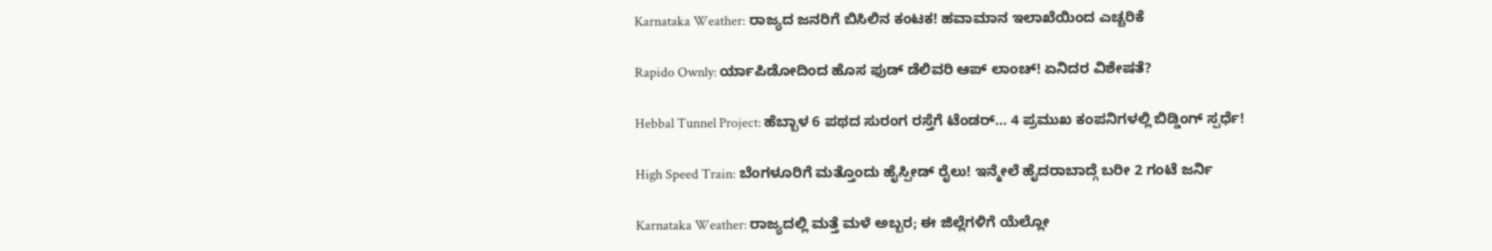Karnataka Weather: ರಾಜ್ಯದ ಜನರಿಗೆ ಬಿಸಿಲಿನ ಕಂಟಕ! ಹವಾಮಾನ ಇಲಾಖೆಯಿಂದ ಎಚ್ಚರಿಕೆ

Rapido Ownly: ರ್ಯಾಪಿಡೋದಿಂದ ಹೊಸ ಫುಡ್ ಡೆಲಿವರಿ ಆಪ್ ಲಾಂಚ್! ಏನಿದರ ವಿಶೇಷತೆ?

Hebbal Tunnel Project: ಹೆಬ್ಬಾಳ 6 ಪಥದ ಸುರಂಗ ರಸ್ತೆಗೆ ಟೆಂಡರ್... 4 ಪ್ರಮುಖ ಕಂಪನಿಗಳಲ್ಲಿ ಬಿಡ್ಡಿಂಗ್ ಸ್ಪರ್ಧೆ!

High Speed Train: ಬೆಂಗಳೂರಿಗೆ ಮತ್ತೊಂದು ಹೈಸ್ಪೀಡ್ ರೈಲು! ಇನ್ಮೇಲೆ ಹೈದರಾಬಾದ್ಗೆ ಬರೀ 2 ಗಂಟೆ ಜರ್ನಿ

Karnataka Weather: ರಾಜ್ಯದಲ್ಲಿ ಮತ್ತೆ ಮಳೆ ಅಬ್ಬರ; ಈ ಜಿಲ್ಲೆಗಳಿಗೆ ಯೆಲ್ಲೋ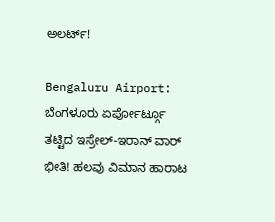ಅಲರ್ಟ್!

Bengaluru Airport: ಬೆಂಗಳೂರು ಏರ್ಪೋರ್ಟ್ಗೂ ತಟ್ಟಿದ ಇಸ್ರೇಲ್-ಇರಾನ್ ವಾರ್ ಭೀತಿ! ಹಲವು ವಿಮಾನ ಹಾರಾಟ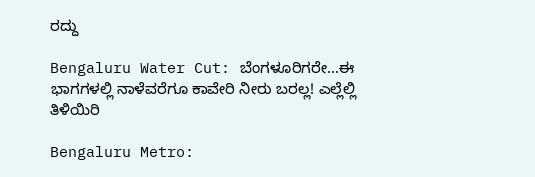ರದ್ದು

Bengaluru Water Cut: ಬೆಂಗಳೂರಿಗರೇ…ಈ ಭಾಗಗಳಲ್ಲಿ ನಾಳೆವರೆಗೂ ಕಾವೇರಿ ನೀರು ಬರಲ್ಲ! ಎಲ್ಲೆಲ್ಲಿ ತಿಳಿಯಿರಿ

Bengaluru Metro: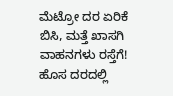ಮೆಟ್ರೋ ದರ ಏರಿಕೆ ಬಿಸಿ, ಮತ್ತೆ ಖಾಸಗಿ ವಾಹನಗಳು ರಸ್ತೆಗೆ! ಹೊಸ ದರದಲ್ಲಿ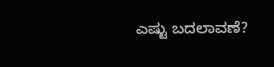ಎಷ್ಟು ಬದಲಾವಣೆ?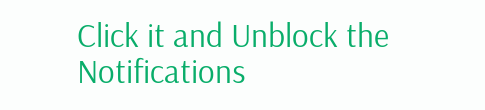Click it and Unblock the Notifications